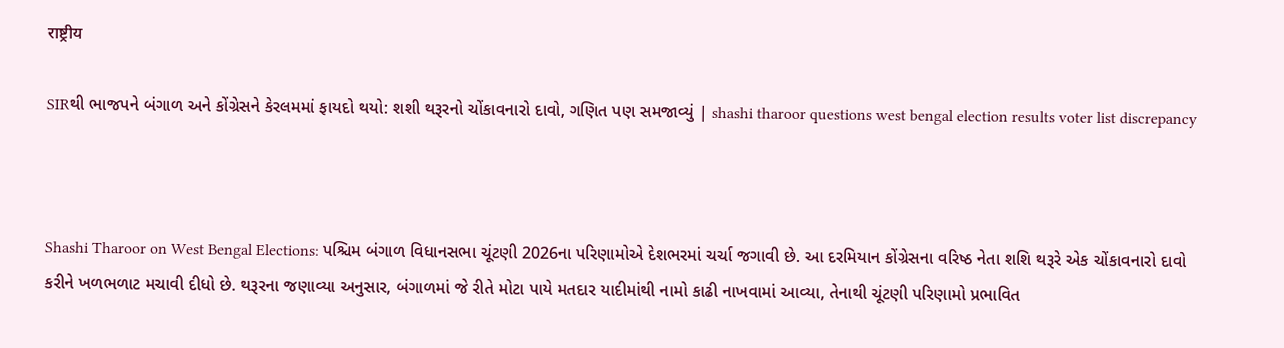राष्ट्रीय

SIRથી ભાજપને બંગાળ અને કોંગ્રેસને કેરલમમાં ફાયદો થયો: શશી થરૂરનો ચોંકાવનારો દાવો, ગણિત પણ સમજાવ્યું | shashi tharoor questions west bengal election results voter list discrepancy



Shashi Tharoor on West Bengal Elections: પશ્ચિમ બંગાળ વિધાનસભા ચૂંટણી 2026ના પરિણામોએ દેશભરમાં ચર્ચા જગાવી છે. આ દરમિયાન કોંગ્રેસના વરિષ્ઠ નેતા શશિ થરૂરે એક ચોંકાવનારો દાવો કરીને ખળભળાટ મચાવી દીધો છે. થરૂરના જણાવ્યા અનુસાર, બંગાળમાં જે રીતે મોટા પાયે મતદાર યાદીમાંથી નામો કાઢી નાખવામાં આવ્યા, તેનાથી ચૂંટણી પરિણામો પ્રભાવિત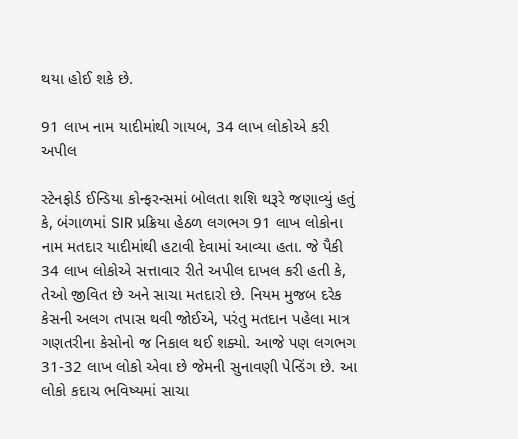થયા હોઈ શકે છે.

91 લાખ નામ યાદીમાંથી ગાયબ, 34 લાખ લોકોએ કરી અપીલ

સ્ટેનફોર્ડ ઈન્ડિયા કોન્ફરન્સમાં બોલતા શશિ થરૂરે જણાવ્યું હતું કે, બંગાળમાં SIR પ્રક્રિયા હેઠળ લગભગ 91 લાખ લોકોના નામ મતદાર યાદીમાંથી હટાવી દેવામાં આવ્યા હતા. જે પૈકી 34 લાખ લોકોએ સત્તાવાર રીતે અપીલ દાખલ કરી હતી કે, તેઓ જીવિત છે અને સાચા મતદારો છે. નિયમ મુજબ દરેક કેસની અલગ તપાસ થવી જોઈએ, પરંતુ મતદાન પહેલા માત્ર ગણતરીના કેસોનો જ નિકાલ થઈ શક્યો. આજે પણ લગભગ 31-32 લાખ લોકો એવા છે જેમની સુનાવણી પેન્ડિંગ છે. આ લોકો કદાચ ભવિષ્યમાં સાચા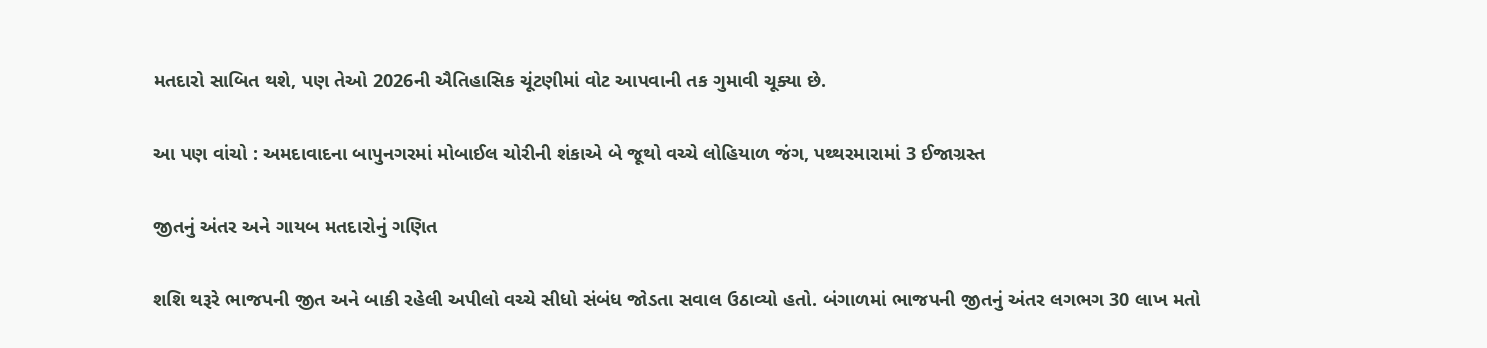મતદારો સાબિત થશે, પણ તેઓ 2026ની ઐતિહાસિક ચૂંટણીમાં વોટ આપવાની તક ગુમાવી ચૂક્યા છે.

આ પણ વાંચો : અમદાવાદના બાપુનગરમાં મોબાઈલ ચોરીની શંકાએ બે જૂથો વચ્ચે લોહિયાળ જંગ, પથ્થરમારામાં 3 ઈજાગ્રસ્ત

જીતનું અંતર અને ગાયબ મતદારોનું ગણિત

શશિ થરૂરે ભાજપની જીત અને બાકી રહેલી અપીલો વચ્ચે સીધો સંબંધ જોડતા સવાલ ઉઠાવ્યો હતો. બંગાળમાં ભાજપની જીતનું અંતર લગભગ 30 લાખ મતો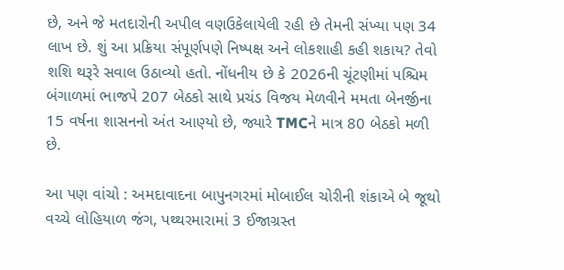છે, અને જે મતદારોની અપીલ વણઉકેલાયેલી રહી છે તેમની સંખ્યા પણ 34 લાખ છે. શું આ પ્રક્રિયા સંપૂર્ણપણે નિષ્પક્ષ અને લોકશાહી કહી શકાય? તેવો શશિ થરૂરે સવાલ ઉઠાવ્યો હતો. નોંધનીય છે કે 2026ની ચૂંટણીમાં પશ્ચિમ બંગાળમાં ભાજપે 207 બેઠકો સાથે પ્રચંડ વિજય મેળવીને મમતા બેનર્જીના 15 વર્ષના શાસનનો અંત આણ્યો છે, જ્યારે TMCને માત્ર 80 બેઠકો મળી છે.

આ પણ વાંચો : અમદાવાદના બાપુનગરમાં મોબાઈલ ચોરીની શંકાએ બે જૂથો વચ્ચે લોહિયાળ જંગ, પથ્થરમારામાં 3 ઈજાગ્રસ્ત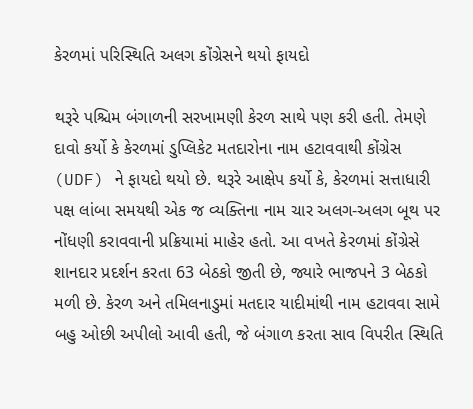કેરળમાં પરિસ્થિતિ અલગ કોંગ્રેસને થયો ફાયદો

થરૂરે પશ્ચિમ બંગાળની સરખામણી કેરળ સાથે પણ કરી હતી. તેમણે દાવો કર્યો કે કેરળમાં ડુપ્લિકેટ મતદારોના નામ હટાવવાથી કોંગ્રેસ (UDF) ને ફાયદો થયો છે. થરૂરે આક્ષેપ કર્યો કે, કેરળમાં સત્તાધારી પક્ષ લાંબા સમયથી એક જ વ્યક્તિના નામ ચાર અલગ-અલગ બૂથ પર નોંધણી કરાવવાની પ્રક્રિયામાં માહેર હતો. આ વખતે કેરળમાં કોંગ્રેસે શાનદાર પ્રદર્શન કરતા 63 બેઠકો જીતી છે, જ્યારે ભાજપને 3 બેઠકો મળી છે. કેરળ અને તમિલનાડુમાં મતદાર યાદીમાંથી નામ હટાવવા સામે બહુ ઓછી અપીલો આવી હતી, જે બંગાળ કરતા સાવ વિપરીત સ્થિતિ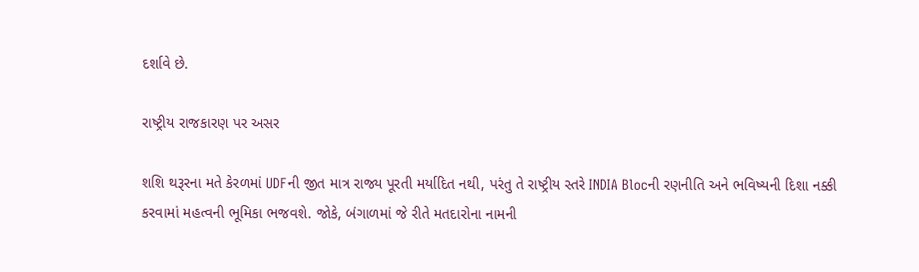દર્શાવે છે.

રાષ્ટ્રીય રાજકારણ પર અસર

શશિ થરૂરના મતે કેરળમાં UDFની જીત માત્ર રાજ્ય પૂરતી મર્યાદિત નથી, પરંતુ તે રાષ્ટ્રીય સ્તરે INDIA Blocની રણનીતિ અને ભવિષ્યની દિશા નક્કી કરવામાં મહત્વની ભૂમિકા ભજવશે. જોકે, બંગાળમાં જે રીતે મતદારોના નામની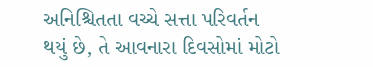અનિશ્ચિતતા વચ્ચે સત્તા પરિવર્તન થયું છે, તે આવનારા દિવસોમાં મોટો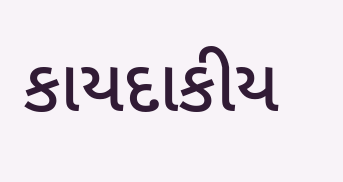કાયદાકીય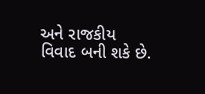અને રાજકીય વિવાદ બની શકે છે.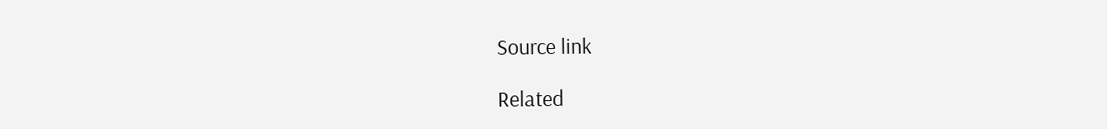Source link

Related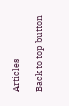Articles

Back to top button